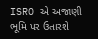ISRO એ અજાણી ભૂમિ પર ઉતારશે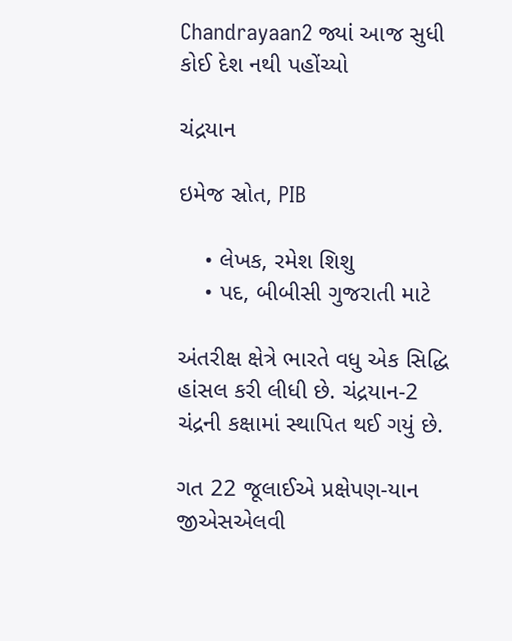Chandrayaan2 જ્યાં આજ સુધી કોઈ દેશ નથી પહોંચ્યો

ચંદ્રયાન

ઇમેજ સ્રોત, PIB

    • લેખક, રમેશ શિશુ
    • પદ, બીબીસી ગુજરાતી માટે

અંતરીક્ષ ક્ષેત્રે ભારતે વધુ એક સિદ્ધિ હાંસલ કરી લીધી છે. ચંદ્રયાન-2 ચંદ્રની કક્ષામાં સ્થાપિત થઈ ગયું છે.

ગત 22 જૂલાઈએ પ્રક્ષેપણ-યાન જીએસએલવી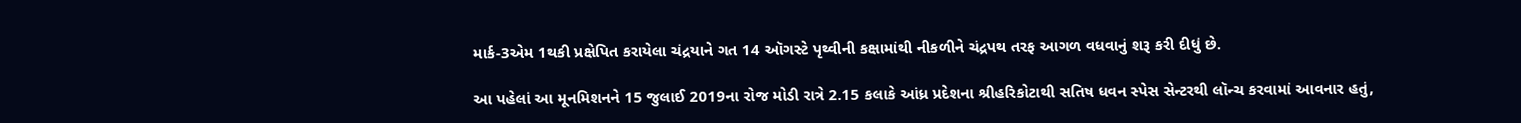માર્ક-3એમ 1થકી પ્રક્ષેપિત કરાયેલા ચંદ્રયાને ગત 14 ઑગસ્ટે પૃથ્વીની કક્ષામાંથી નીકળીને ચંદ્રપથ તરફ આગળ વધવાનું શરૂ કરી દીધું છે.

આ પહેલાં આ મૂનમિશનને 15 જુલાઈ 2019ના રોજ મોડી રાત્રે 2.15 કલાકે આંધ્ર પ્રદેશના શ્રીહરિકોટાથી સતિષ ધવન સ્પેસ સેન્ટરથી લૉન્ચ કરવામાં આવનાર હતું,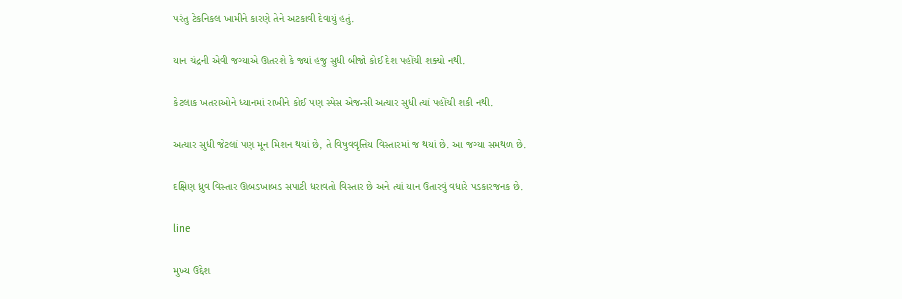પરંતુ ટેકનિકલ ખામીને કારણે તેને અટકાવી દેવાયું હતું.

યાન ચંદ્રની એવી જગ્યાએ ઊતરશે કે જ્યાં હજુ સુધી બીજો કોઈ દેશ પહોંચી શક્યો નથી.

કેટલાક ખતરાઓને ધ્યાનમાં રાખીને કોઈ પણ સ્પેસ એજન્સી અત્યાર સુધી ત્યાં પહોંચી શકી નથી.

અત્યાર સુધી જેટલાં પણ મૂન મિશન થયાં છે, તે વિષુવવૃત્તિય વિસ્તારમાં જ થયાં છે. આ જગ્યા સમથળ છે.

દક્ષિણ ધ્રુવ વિસ્તાર ઊબડખાબડ સપાટી ધરાવતો વિસ્તાર છે અને ત્યાં યાન ઉતારવું વધારે પડકારજનક છે.

line

મુખ્ય ઉદ્દેશ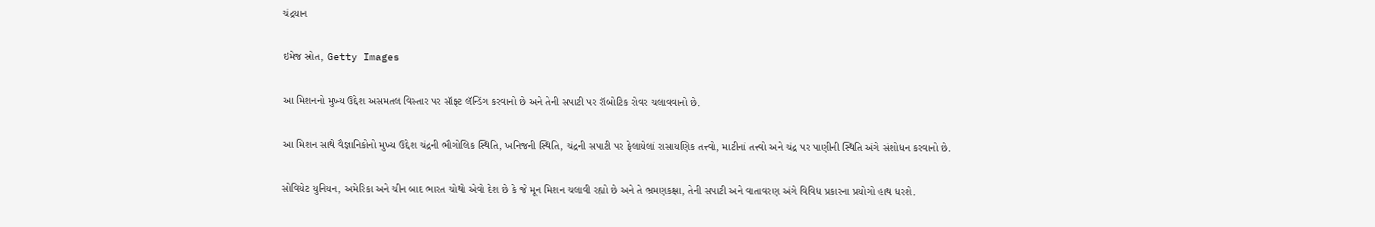ચંદ્રયાન

ઇમેજ સ્રોત, Getty Images

આ મિશનનો મુખ્ય ઉદ્દેશ અસમતલ વિસ્તાર પર સૉફ્ટ લૅન્ડિંગ કરવાનો છે અને તેની સપાટી પર રૉબોટિક રોવર ચલાવવાનો છે.

આ મિશન સાથે વૈજ્ઞાનિકોનો મુખ્ય ઉદ્દેશ ચંદ્રની ભૌગોલિક સ્થિતિ, ખનિજની સ્થિતિ, ચંદ્રની સપાટી પર ફેલાયેલાં રાસાયણિક તત્ત્વો, માટીનાં તત્ત્વો અને ચંદ્ર પર પાણીની સ્થિતિ અંગે સંશોધન કરવાનો છે.

સોવિયેટ યુનિયન, અમેરિકા અને ચીન બાદ ભારત ચોથો એવો દેશ છે કે જે મૂન મિશન ચલાવી રહ્યો છે અને તે ભ્રમણકક્ષા, તેની સપાટી અને વાતાવરણ અંગે વિવિધ પ્રકારના પ્રયોગો હાથ ધરશે.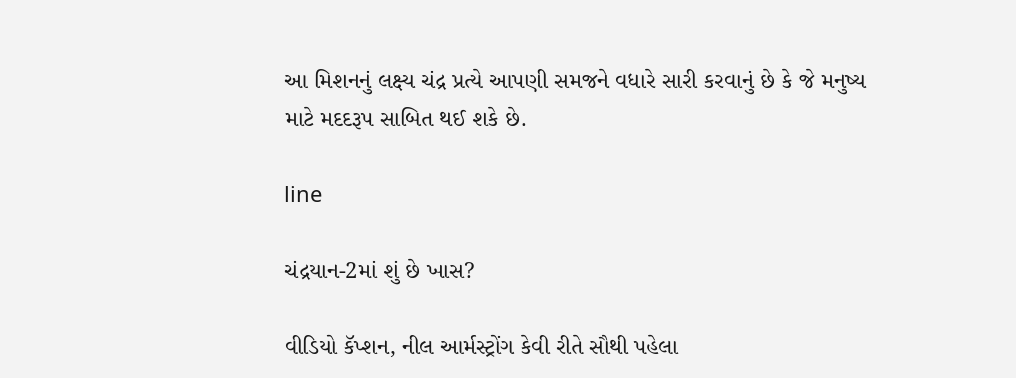આ મિશનનું લક્ષ્ય ચંદ્ર પ્રત્યે આપણી સમજને વધારે સારી કરવાનું છે કે જે મનુષ્ય માટે મદદરૂપ સાબિત થઈ શકે છે.

line

ચંદ્રયાન-2માં શું છે ખાસ?

વીડિયો કૅપ્શન, નીલ આર્મસ્ટ્રોંગ કેવી રીતે સૌથી પહેલા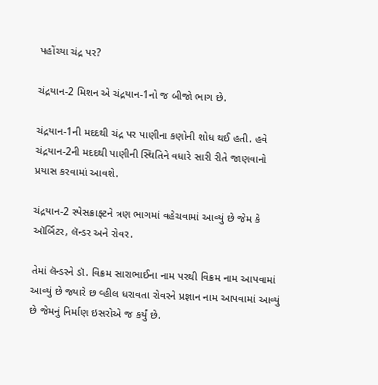પહોંચ્યા ચંદ્ર પર?

ચંદ્રયાન-2 મિશન એ ચંદ્રયાન-1નો જ બીજો ભાગ છે.

ચંદ્રયાન-1ની મદદથી ચંદ્ર પર પાણીના કણોની શોધ થઈ હતી. હવે ચંદ્રયાન-2ની મદદથી પાણીની સ્થિતિને વધારે સારી રીતે જાણવાનો પ્રયાસ કરવામાં આવશે.

ચંદ્રયાન-2 સ્પેસક્રાફ્ટને ત્રણ ભાગમાં વહેચવામાં આવ્યું છે જેમ કે ઑર્બિટર, લૅન્ડર અને રોવર.

તેમાં લૅન્ડરને ડૉ. વિક્રમ સારાભાઈના નામ પરથી વિક્રમ નામ આપવામાં આવ્યું છે જ્યારે છ વ્હીલ ધરાવતા રોવરને પ્રજ્ઞાન નામ આપવામાં આવ્યું છે જેમનું નિર્માણ ઇસરોએ જ કર્યું છે.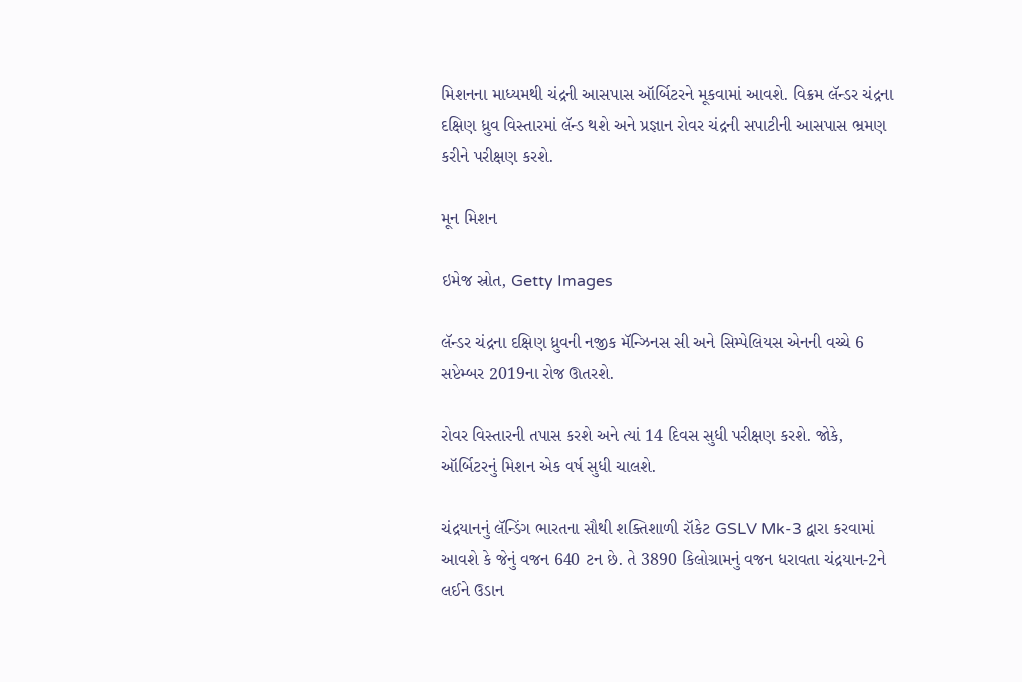મિશનના માધ્યમથી ચંદ્રની આસપાસ ઑર્બિટરને મૂકવામાં આવશે. વિક્રમ લૅન્ડર ચંદ્રના દક્ષિણ ધ્રુવ વિસ્તારમાં લૅન્ડ થશે અને પ્રજ્ઞાન રોવર ચંદ્રની સપાટીની આસપાસ ભ્રમણ કરીને પરીક્ષણ કરશે.

મૂન મિશન

ઇમેજ સ્રોત, Getty Images

લૅન્ડર ચંદ્રના દક્ષિણ ધ્રુવની નજીક મૅન્ઝિનસ સી અને સિમ્પેલિયસ એનની વચ્ચે 6 સપ્ટેમ્બર 2019ના રોજ ઊતરશે.

રોવર વિસ્તારની તપાસ કરશે અને ત્યાં 14 દિવસ સુધી પરીક્ષણ કરશે. જોકે, ઑર્બિટરનું મિશન એક વર્ષ સુધી ચાલશે.

ચંદ્રયાનનું લૅન્ડિંગ ભારતના સૌથી શક્તિશાળી રૉકેટ GSLV Mk-3 દ્વારા કરવામાં આવશે કે જેનું વજન 640 ટન છે. તે 3890 કિલોગ્રામનું વજન ધરાવતા ચંદ્રયાન-2ને લઈને ઉડાન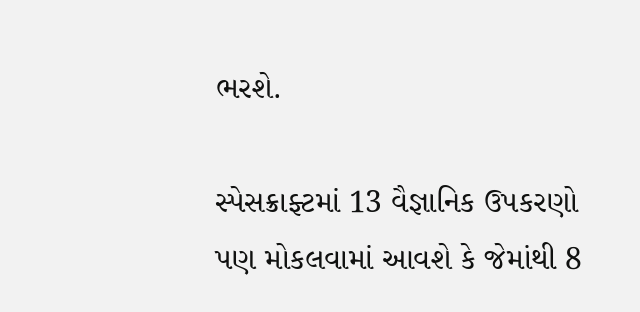ભરશે.

સ્પેસક્રાફ્ટમાં 13 વૈજ્ઞાનિક ઉપકરણો પણ મોકલવામાં આવશે કે જેમાંથી 8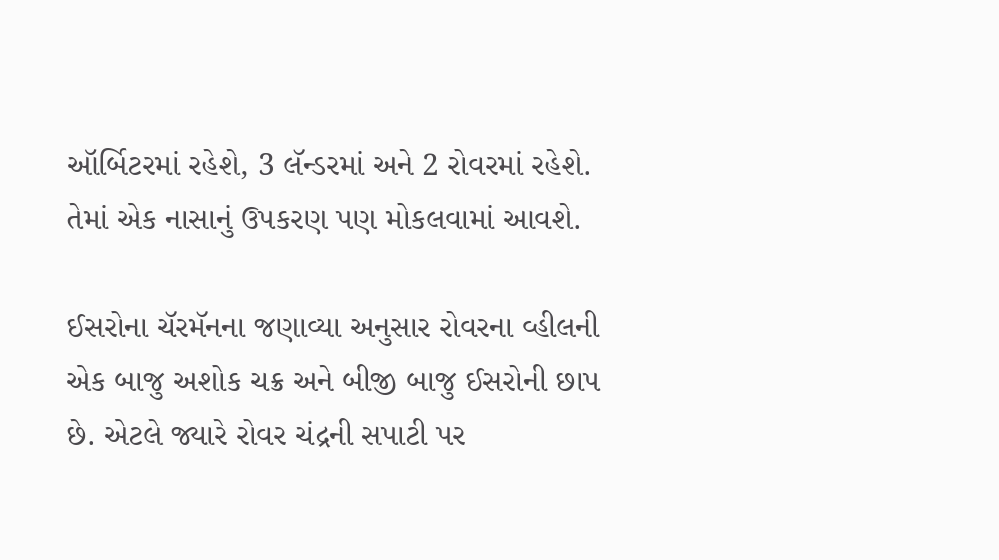ઑર્બિટરમાં રહેશે, 3 લૅન્ડરમાં અને 2 રોવરમાં રહેશે. તેમાં એક નાસાનું ઉપકરણ પણ મોકલવામાં આવશે.

ઈસરોના ચૅરમૅનના જણાવ્યા અનુસાર રોવરના વ્હીલની એક બાજુ અશોક ચક્ર અને બીજી બાજુ ઈસરોની છાપ છે. એટલે જ્યારે રોવર ચંદ્રની સપાટી પર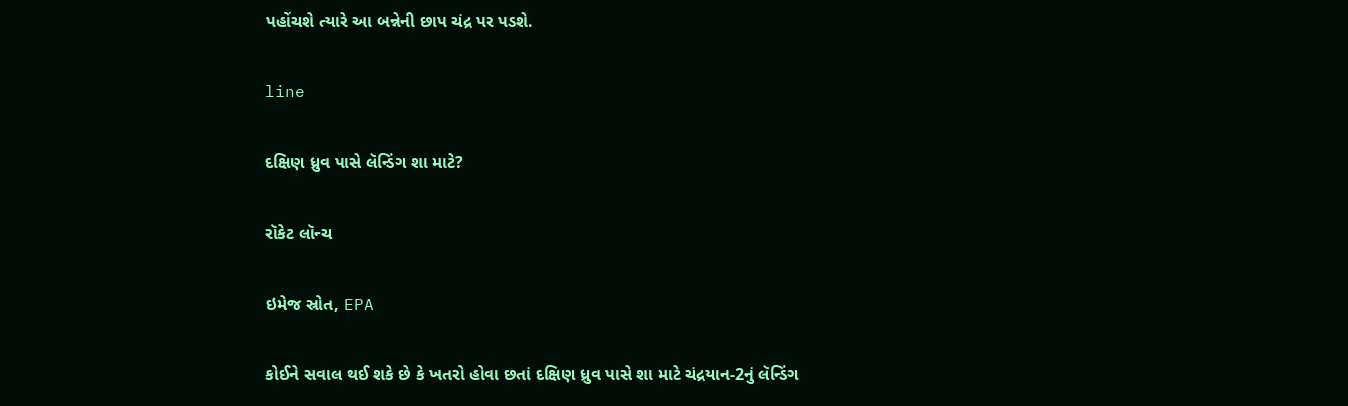પહોંચશે ત્યારે આ બન્નેની છાપ ચંદ્ર પર પડશે.

line

દક્ષિણ ધ્રુવ પાસે લૅન્ડિંગ શા માટે?

રૉકેટ લૉન્ચ

ઇમેજ સ્રોત, EPA

કોઈને સવાલ થઈ શકે છે કે ખતરો હોવા છતાં દક્ષિણ ધ્રુવ પાસે શા માટે ચંદ્રયાન-2નું લૅન્ડિંગ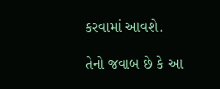કરવામાં આવશે.

તેનો જવાબ છે કે આ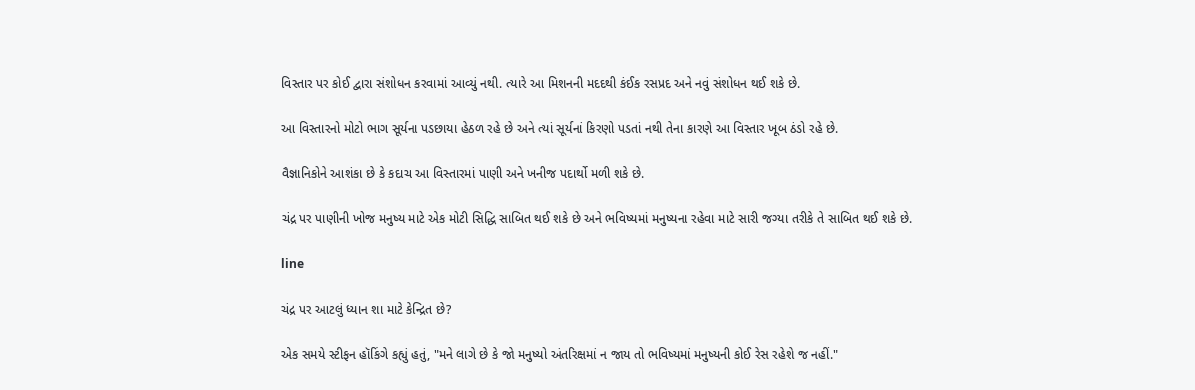વિસ્તાર પર કોઈ દ્વારા સંશોધન કરવામાં આવ્યું નથી. ત્યારે આ મિશનની મદદથી કંઈક રસપ્રદ અને નવું સંશોધન થઈ શકે છે.

આ વિસ્તારનો મોટો ભાગ સૂર્યના પડછાયા હેઠળ રહે છે અને ત્યાં સૂર્યનાં કિરણો પડતાં નથી તેના કારણે આ વિસ્તાર ખૂબ ઠંડો રહે છે.

વૈજ્ઞાનિકોને આશંકા છે કે કદાચ આ વિસ્તારમાં પાણી અને ખનીજ પદાર્થો મળી શકે છે.

ચંદ્ર પર પાણીની ખોજ મનુષ્ય માટે એક મોટી સિદ્ધિ સાબિત થઈ શકે છે અને ભવિષ્યમાં મનુષ્યના રહેવા માટે સારી જગ્યા તરીકે તે સાબિત થઈ શકે છે.

line

ચંદ્ર પર આટલું ધ્યાન શા માટે કેન્દ્રિત છે?

એક સમયે સ્ટીફન હૉકિંગે કહ્યું હતું, "મને લાગે છે કે જો મનુષ્યો અંતરિક્ષમાં ન જાય તો ભવિષ્યમાં મનુષ્યની કોઈ રેસ રહેશે જ નહીં."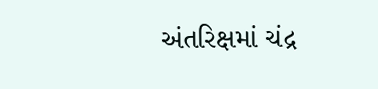અંતરિક્ષમાં ચંદ્ર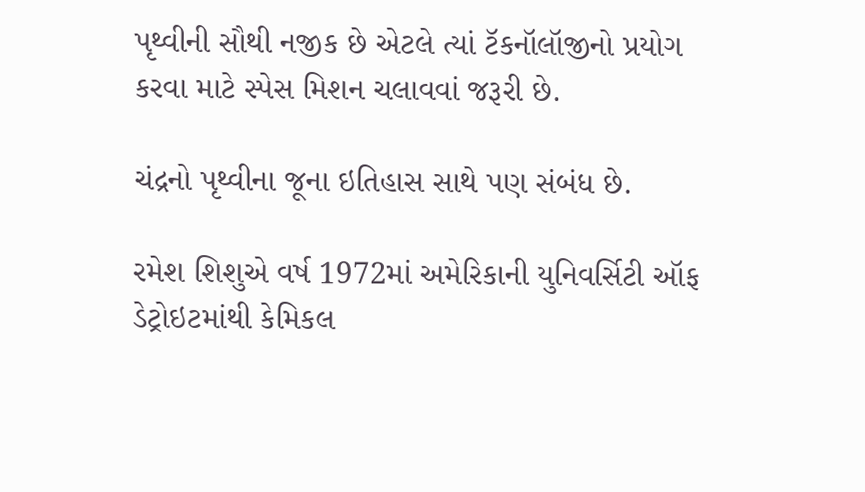પૃથ્વીની સૌથી નજીક છે એટલે ત્યાં ટૅકનૉલૉજીનો પ્રયોગ કરવા માટે સ્પેસ મિશન ચલાવવાં જરૂરી છે.

ચંદ્રનો પૃથ્વીના જૂના ઇતિહાસ સાથે પણ સંબંધ છે.

રમેશ શિશુએ વર્ષ 1972માં અમેરિકાની યુનિવર્સિટી ઑફ ડેટ્રોઇટમાંથી કેમિકલ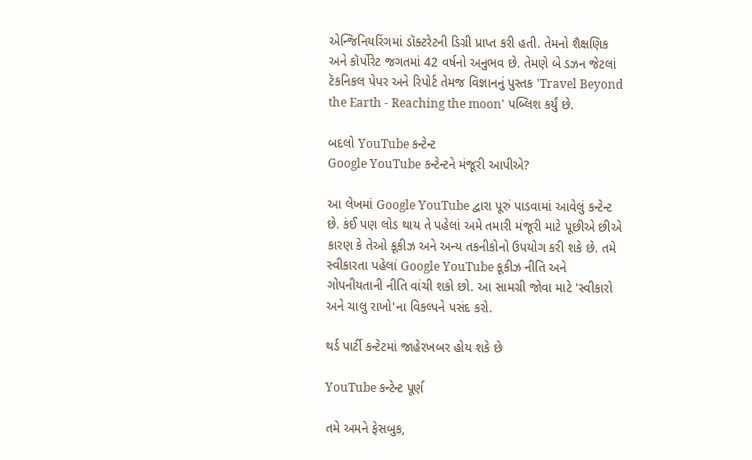એન્જિનિયરિંગમાં ડૉક્ટરેટની ડિગ્રી પ્રાપ્ત કરી હતી. તેમનો શૈક્ષણિક અને કૉર્પોરેટ જગતમાં 42 વર્ષનો અનુભવ છે. તેમણે બે ડઝન જેટલાં ટૅકનિકલ પેપર અને રિપોર્ટ તેમજ વિજ્ઞાનનું પુસ્તક 'Travel Beyond the Earth - Reaching the moon' પબ્લિશ કર્યું છે.

બદલો YouTube કન્ટેન્ટ
Google YouTube કન્ટેન્ટને મંજૂરી આપીએ?

આ લેખમાં Google YouTube દ્વારા પૂરું પાડવામાં આવેલું કન્ટેન્ટ છે. કંઈ પણ લોડ થાય તે પહેલાં અમે તમારી મંજૂરી માટે પૂછીએ છીએ કારણ કે તેઓ કૂકીઝ અને અન્ય તકનીકોનો ઉપયોગ કરી શકે છે. તમે સ્વીકારતા પહેલાં Google YouTube કૂકીઝ નીતિ અને ગોપનીયતાની નીતિ વાંચી શકો છો. આ સામગ્રી જોવા માટે 'સ્વીકારો અને ચાલુ રાખો'ના વિકલ્પને પસંદ કરો.

થર્ડ પાર્ટી કન્ટેટમાં જાહેરખબર હોય શકે છે

YouTube કન્ટેન્ટ પૂર્ણ

તમે અમને ફેસબુક,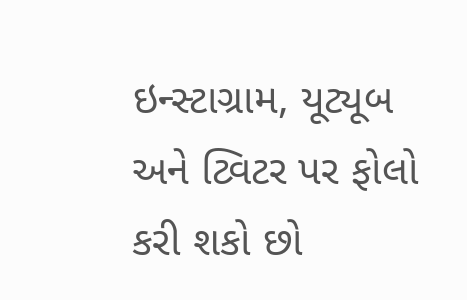ઇન્સ્ટાગ્રામ, યૂટ્યૂબ અને ટ્વિટર પર ફોલો કરી શકો છો